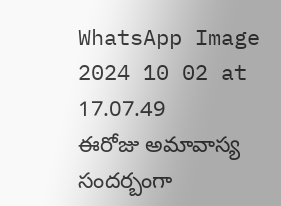WhatsApp Image 2024 10 02 at 17.07.49
ఈరోజు అమావాస్య సందర్బంగా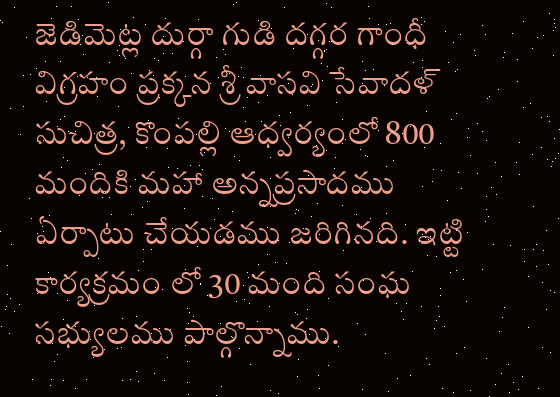జెడిమెట్ల దుర్గా గుడి దగ్గర గాంధీ విగ్రహం ప్రక్కన శ్రీ వాసవి సేవాదళ్ సుచిత్ర, కొంపల్లి ఆధ్వర్యంలో 800 మందికి మహా అన్నప్రసాదము ఏర్పాటు చేయడము జరిగినది. ఇట్టి కార్యక్రమం లో 30 మంది సంఘ సభ్యులము పాల్గొన్నాము.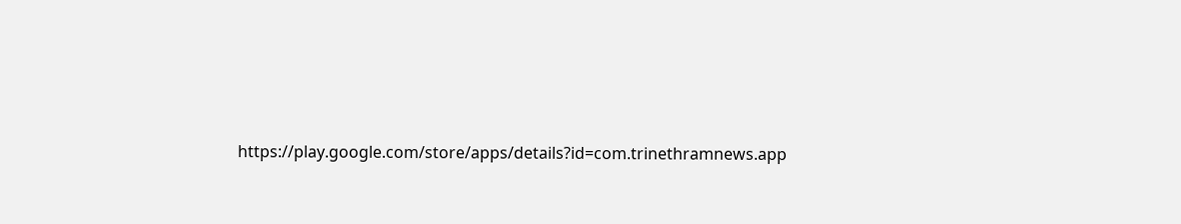https://play.google.com/store/apps/details?id=com.trinethramnews.app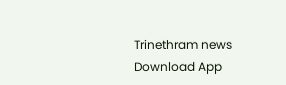Trinethram news
Download App